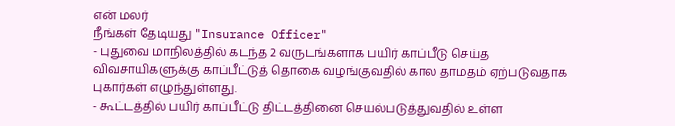என் மலர்
நீங்கள் தேடியது "Insurance Officer"
- புதுவை மாநிலத்தில் கடந்த 2 வருடங்களாக பயிர் காப்பீடு செய்த விவசாயிகளுக்கு காப்பீட்டுத் தொகை வழங்குவதில் கால தாமதம் ஏற்படுவதாக புகார்கள் எழுந்துள்ளது.
- கூட்டத்தில் பயிர் காப்பீட்டு திட்டத்தினை செயல்படுத்துவதில் உள்ள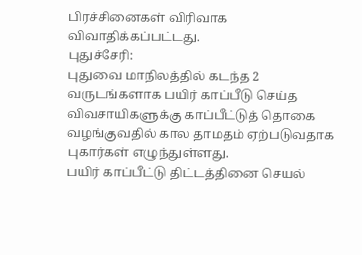பிரச்சினைகள் விரிவாக விவாதிக்கப்பட்டது.
புதுச்சேரி:
புதுவை மாநிலத்தில் கடந்த 2 வருடங்களாக பயிர் காப்பீடு செய்த விவசாயிகளுக்கு காப்பீட்டுத் தொகை வழங்குவதில் கால தாமதம் ஏற்படுவதாக புகார்கள் எழுந்துள்ளது.
பயிர் காப்பீட்டு திட்டத்தினை செயல்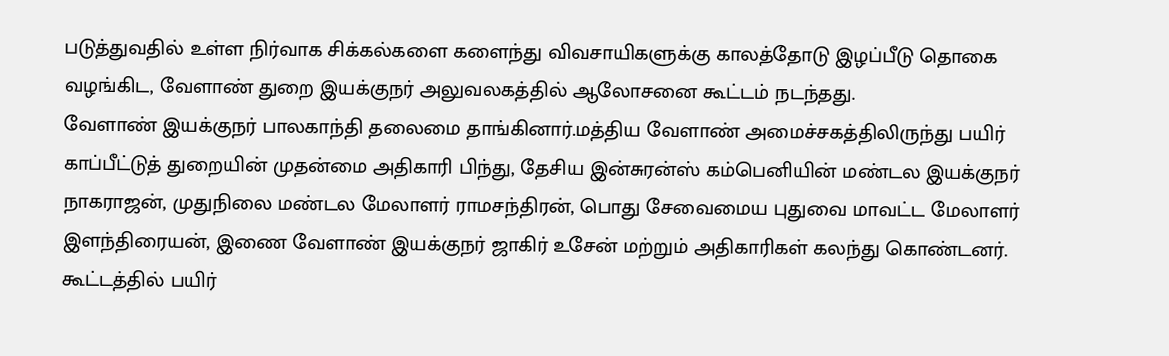படுத்துவதில் உள்ள நிர்வாக சிக்கல்களை களைந்து விவசாயிகளுக்கு காலத்தோடு இழப்பீடு தொகை வழங்கிட, வேளாண் துறை இயக்குநர் அலுவலகத்தில் ஆலோசனை கூட்டம் நடந்தது.
வேளாண் இயக்குநர் பாலகாந்தி தலைமை தாங்கினார்.மத்திய வேளாண் அமைச்சகத்திலிருந்து பயிர் காப்பீட்டுத் துறையின் முதன்மை அதிகாரி பிந்து, தேசிய இன்சுரன்ஸ் கம்பெனியின் மண்டல இயக்குநர் நாகராஜன், முதுநிலை மண்டல மேலாளர் ராமசந்திரன், பொது சேவைமைய புதுவை மாவட்ட மேலாளர் இளந்திரையன், இணை வேளாண் இயக்குநர் ஜாகிர் உசேன் மற்றும் அதிகாரிகள் கலந்து கொண்டனர்.
கூட்டத்தில் பயிர்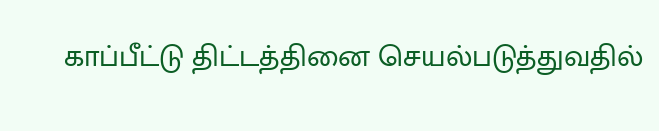காப்பீட்டு திட்டத்தினை செயல்படுத்துவதில்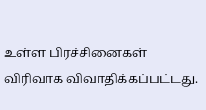உள்ள பிரச்சினைகள் விரிவாக விவாதிக்கப்பட்டது.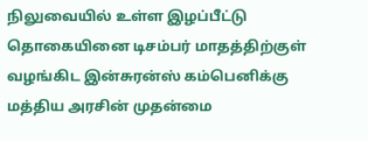நிலுவையில் உள்ள இழப்பீட்டு தொகையினை டிசம்பர் மாதத்திற்குள் வழங்கிட இன்சுரன்ஸ் கம்பெனிக்கு மத்திய அரசின் முதன்மை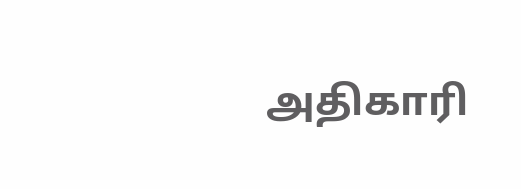அதிகாரி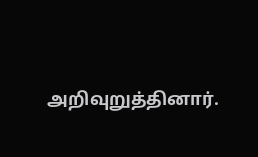அறிவுறுத்தினார்.